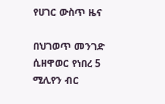የሀገር ውስጥ ዜና

በህገወጥ መንገድ ሲዘዋወር የነበረ 5 ሚሊየን ብር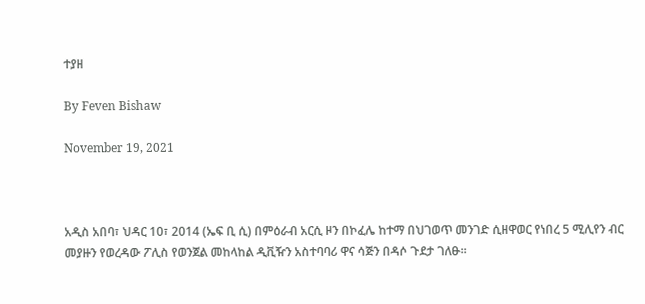ተያዘ

By Feven Bishaw

November 19, 2021



አዲስ አበባ፣ ህዳር 10፣ 2014 (ኤፍ ቢ ሲ) በምዕራብ አርሲ ዞን በኮፈሌ ከተማ በህገወጥ መንገድ ሲዘዋወር የነበረ 5 ሚሊየን ብር መያዙን የወረዳው ፖሊስ የወንጀል መከላከል ዲቪዥን አስተባባሪ ዋና ሳጅን በዳሶ ጉደታ ገለፁ፡፡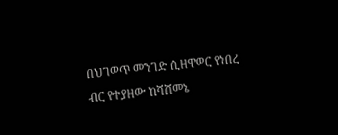በህገወጥ መንገድ ሲዘዋወር የነበረ ብር የተያዘው ከሻሸመኔ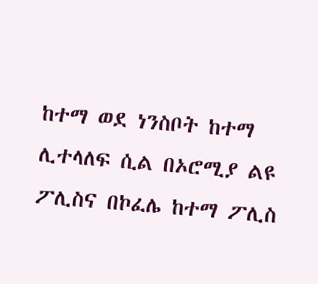ከተማ ወደ ነንስቦት ከተማ ሊተላለፍ ሲል በኦሮሚያ ልዩ ፖሊስና በኮፈሌ ከተማ ፖሊስ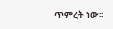ጥምረት ነው፡፡